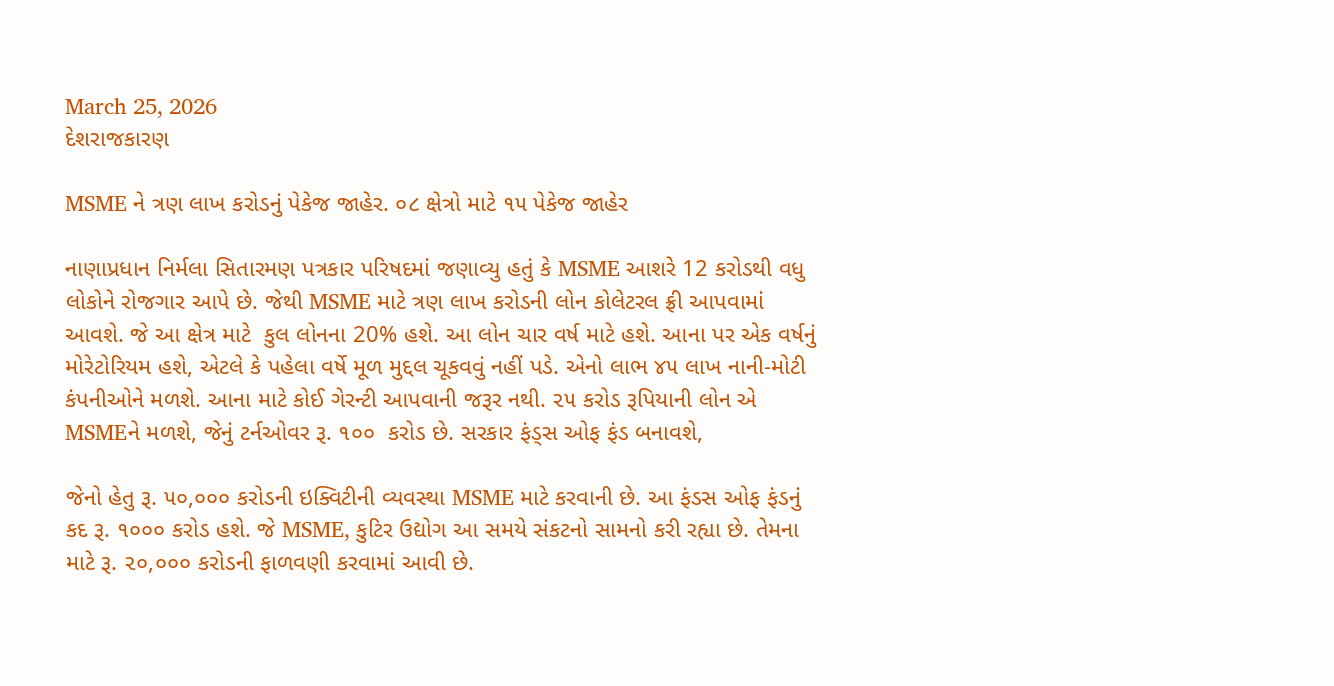March 25, 2026
દેશરાજકારણ

MSME ને ત્રણ લાખ કરોડનું પેકેજ જાહેર. ૦૮ ક્ષેત્રો માટે ૧૫ પેકેજ જાહેર

નાણાપ્રધાન નિર્મલા સિતારમણ પત્રકાર પરિષદમાં જણાવ્યુ હતું કે MSME આશરે 12 કરોડથી વધુ લોકોને રોજગાર આપે છે. જેથી MSME માટે ત્રણ લાખ કરોડની લોન કોલેટરલ ફ્રી આપવામાં આવશે. જે આ ક્ષેત્ર માટે  કુલ લોનના 20% હશે. આ લોન ચાર વર્ષ માટે હશે. આના પર એક વર્ષનું મોરેટોરિયમ હશે, એટલે કે પહેલા વર્ષે મૂળ મુદ્દલ ચૂકવવું નહીં પડે. એનો લાભ ૪૫ લાખ નાની-મોટી કંપનીઓને મળશે. આના માટે કોઈ ગેરન્ટી આપવાની જરૂર નથી. ૨૫ કરોડ રૂપિયાની લોન એ MSMEને મળશે, જેનું ટર્નઓવર રૂ. ૧૦૦  કરોડ છે. સરકાર ફંડ્સ ઓફ ફંડ બનાવશે,

જેનો હેતુ રૂ. ૫૦,૦૦૦ કરોડની ઇક્વિટીની વ્યવસ્થા MSME માટે કરવાની છે. આ ફંડસ ઓફ ફંડનું કદ રૂ. ૧૦૦૦ કરોડ હશે. જે MSME, કુટિર ઉદ્યોગ આ સમયે સંકટનો સામનો કરી રહ્યા છે. તેમના માટે રૂ. ૨૦,૦૦૦ કરોડની ફાળવણી કરવામાં આવી છે.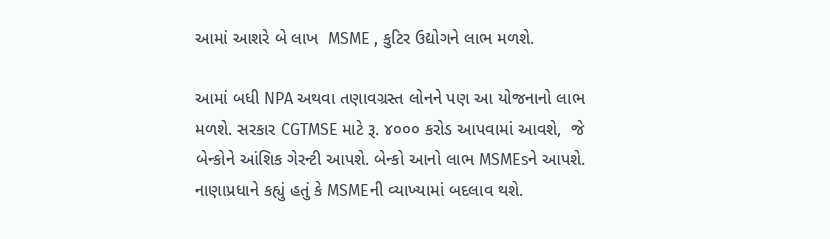આમાં આશરે બે લાખ  MSME , કુટિર ઉદ્યોગને લાભ મળશે.

આમાં બધી NPA અથવા તણાવગ્રસ્ત લોનને પણ આ યોજનાનો લાભ મળશે. સરકાર CGTMSE માટે રૂ. ૪૦૦૦ કરોડ આપવામાં આવશે,  જે બેન્કોને આંશિક ગેરન્ટી આપશે. બેન્કો આનો લાભ MSMEsને આપશે. નાણાપ્રધાને કહ્યું હતું કે MSMEની વ્યાખ્યામાં બદલાવ થશે.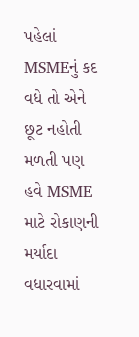પહેલાં MSMEનું કદ  વધે તો એને છૂટ નહોતી મળતી પણ હવે MSME માટે રોકાણની મર્યાદા વધારવામાં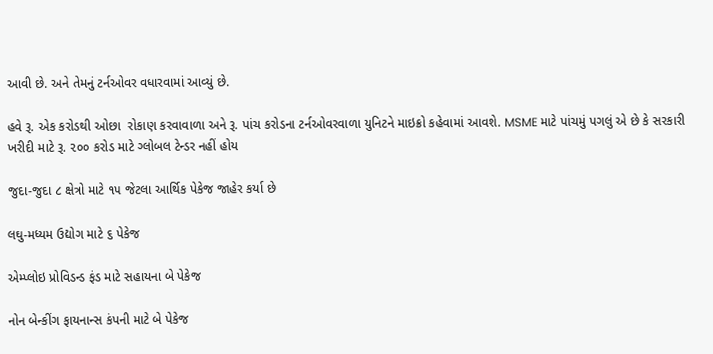આવી છે. અને તેમનું ટર્નઓવર વધારવામાં આવ્યું છે.

હવે રૂ. એક કરોડથી ઓછા  રોકાણ કરવાવાળા અને રૂ. પાંચ કરોડના ટર્નઓવરવાળા યુનિટને માઇક્રો કહેવામાં આવશે. MSME માટે પાંચમું પગલું એ છે કે સરકારી ખરીદી માટે રૂ. ૨૦૦ કરોડ માટે ગ્લોબલ ટેન્ડર નહીં હોય

જુદા-જુદા ૮ ક્ષેત્રો માટે ૧૫ જેટલા આર્થિક પેકેજ જાહેર કર્યા છે

લઘુ-મધ્યમ ઉદ્યોગ માટે ૬ પેકેજ

એમ્પ્લોઇ પ્રોવિડન્ડ ફંડ માટે સહાયના બે પેકેજ

નોન બેન્કીંગ ફાયનાન્સ કંપની માટે બે પેકેજ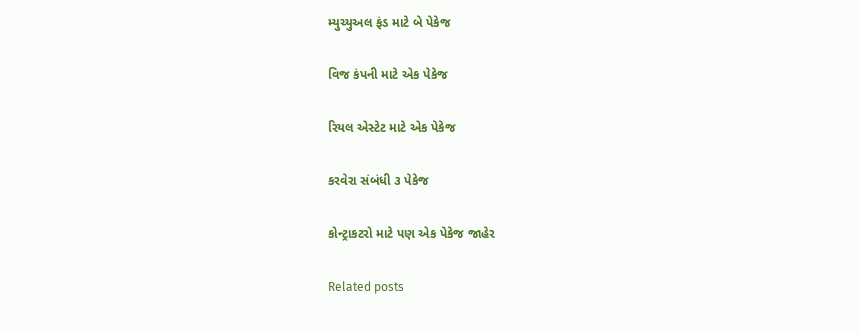મ્યુચ્યુઅલ ફંડ માટે બે પેકેજ

વિજ કંપની માટે એક પેકેજ

રિયલ એસ્ટેટ માટે એક પેકેજ

કરવેરા સંબંધી ૩ પેકેજ

કોન્ટ્રાકટરો માટે પણ એક પેકેજ જાહેર

Related posts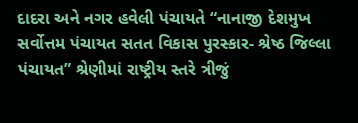દાદરા અને નગર હવેલી પંચાયતે “નાનાજી દેશમુખ સર્વોત્તમ પંચાયત સતત વિકાસ પુરસ્કાર- શ્રેષ્ઠ જિલ્લા પંચાયત” શ્રેણીમાં રાષ્ટ્રીય સ્તરે ત્રીજું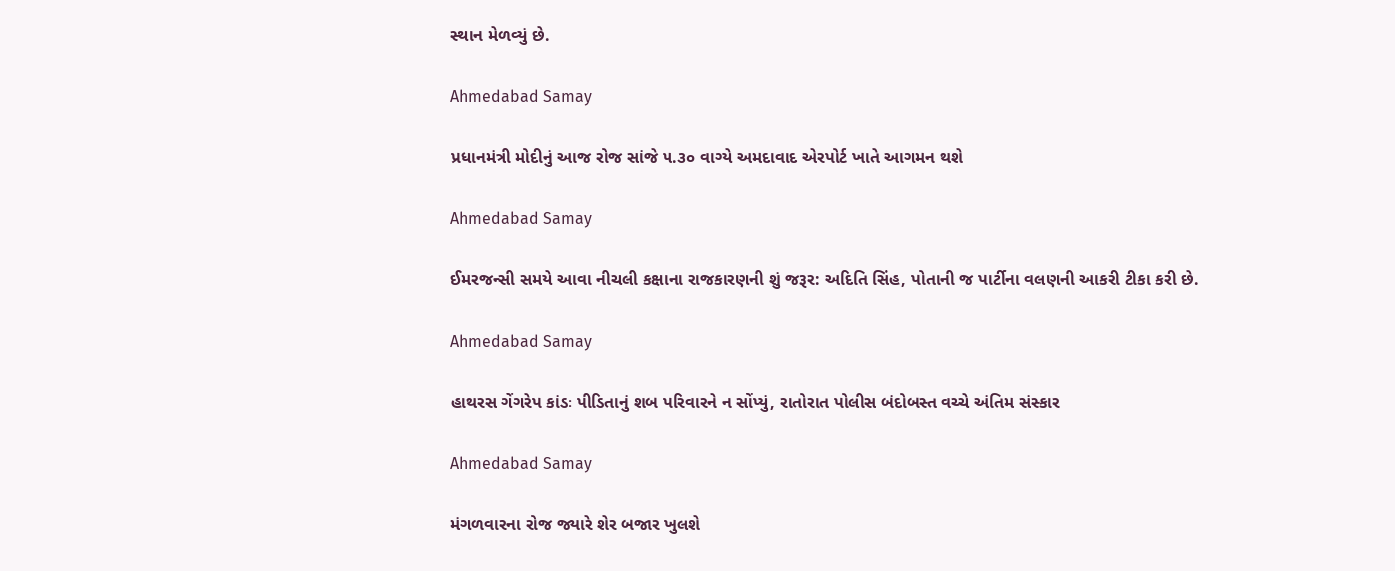સ્થાન મેળવ્યું છે.

Ahmedabad Samay

પ્રધાનમંત્રી મોદીનું આજ રોજ સાંજે ૫.૩૦ વાગ્‍યે અમદાવાદ એરપોર્ટ ખાતે આગમન થશે

Ahmedabad Samay

ઈમરજન્સી સમયે આવા નીચલી કક્ષાના રાજકારણની શું જરૂર: અદિતિ સિંહ, પોતાની જ પાર્ટીના વલણની આકરી ટીકા કરી છે.

Ahmedabad Samay

હાથરસ ગેંગરેપ કાંડઃ પીડિતાનું શબ પરિવારને ન સોંપ્યું, રાતોરાત પોલીસ બંદોબસ્ત વચ્ચે અંતિમ સંસ્કાર

Ahmedabad Samay

મંગળવારના રોજ જ્યારે શેર બજાર ખુલશે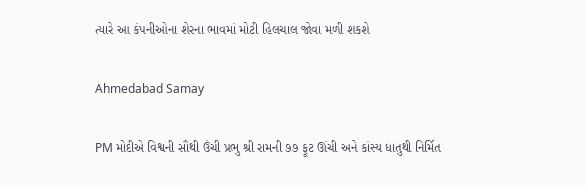ત્યારે આ કંપનીઓના શેરના ભાવમાં મોટી હિલચાલ જોવા મળી શકશે

Ahmedabad Samay

PM મોદીએ વિશ્વની સૌથી ઉંચી પ્રભુ શ્રી રામની ૭૭ ફૂટ ઊંચી અને કાંસ્ય ધાતુથી નિર્મિત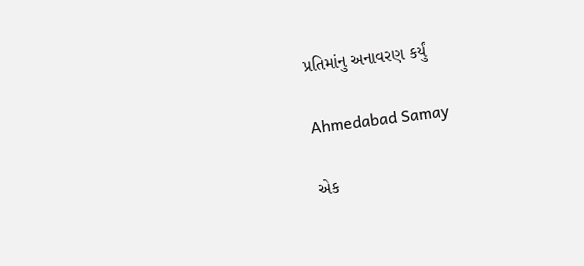પ્રતિમાંનુ અનાવરણ કર્યું

Ahmedabad Samay

એક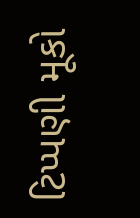ટિપ્પણી મૂકો